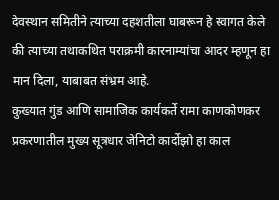देवस्थान समितीने त्याच्या दहशतीला घाबरून हे स्वागत केले की त्याच्या तथाकथित पराक्रमी कारनाम्यांचा आदर म्हणून हा मान दिला, याबाबत संभ्रम आहे.
कुख्यात गुंड आणि सामाजिक कार्यकर्ते रामा काणकोणकर प्रकरणातील मुख्य सूत्रधार जेनिटो कार्दोझो हा काल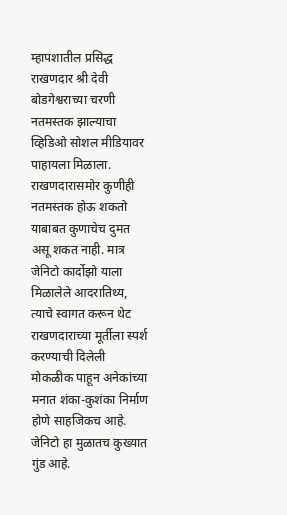म्हापशातील प्रसिद्ध राखणदार श्री देवी बोडगेश्वराच्या चरणी नतमस्तक झाल्याचा व्हिडिओ सोशल मीडियावर पाहायला मिळाला. राखणदारासमोर कुणीही नतमस्तक होऊ शकतो याबाबत कुणाचेच दुमत असू शकत नाही. मात्र जेनिटो कार्दोझो याला मिळालेले आदरातिथ्य, त्याचे स्वागत करून थेट राखणदाराच्या मूर्तीला स्पर्श करण्याची दिलेली मोकळीक पाहून अनेकांच्या मनात शंका-कुशंका निर्माण होणे साहजिकच आहे.
जेनिटो हा मुळातच कुख्यात गुंड आहे.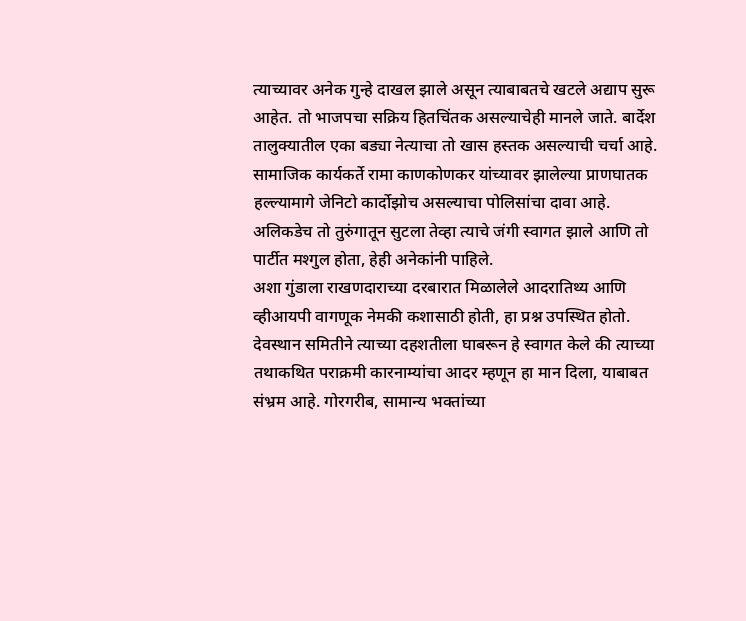त्याच्यावर अनेक गुन्हे दाखल झाले असून त्याबाबतचे खटले अद्याप सुरू आहेत. तो भाजपचा सक्रिय हितचिंतक असल्याचेही मानले जाते. बार्देश तालुक्यातील एका बड्या नेत्याचा तो खास हस्तक असल्याची चर्चा आहे. सामाजिक कार्यकर्ते रामा काणकोणकर यांच्यावर झालेल्या प्राणघातक हल्ल्यामागे जेनिटो कार्दोझोच असल्याचा पोलिसांचा दावा आहे. अलिकडेच तो तुरुंगातून सुटला तेव्हा त्याचे जंगी स्वागत झाले आणि तो पार्टीत मश्गुल होता, हेही अनेकांनी पाहिले.
अशा गुंडाला राखणदाराच्या दरबारात मिळालेले आदरातिथ्य आणि व्हीआयपी वागणूक नेमकी कशासाठी होती, हा प्रश्न उपस्थित होतो. देवस्थान समितीने त्याच्या दहशतीला घाबरून हे स्वागत केले की त्याच्या तथाकथित पराक्रमी कारनाम्यांचा आदर म्हणून हा मान दिला, याबाबत संभ्रम आहे. गोरगरीब, सामान्य भक्तांच्या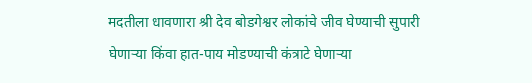मदतीला धावणारा श्री देव बोडगेश्वर लोकांचे जीव घेण्याची सुपारी घेणाऱ्या किंवा हात-पाय मोडण्याची कंत्राटे घेणाऱ्या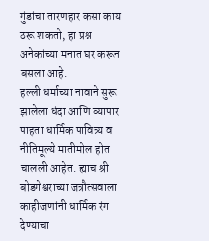गुंडांचा तारणहार कसा काय ठरू शकतो, हा प्रश्न अनेकांच्या मनात घर करून बसला आहे.
हल्ली धर्माच्या नावाने सुरू झालेला धंदा आणि व्यापार पाहता धार्मिक पावित्र्य व नीतिमूल्ये मातीमोल होत चालली आहेत. ह्याच श्री बोडगेश्वराच्या जत्रौत्सवाला काहीजणांनी धार्मिक रंग देण्याचा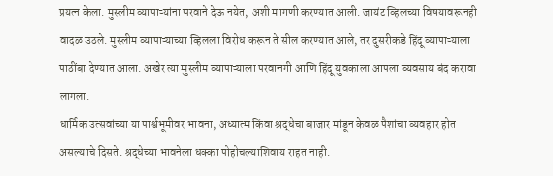प्रयत्न केला. मुस्लीम व्यापाऱ्यांना परवाने देऊ नयेत, अशी मागणी करण्यात आली. जायंट व्हिलच्या विषयावरूनही वादळ उठले. मुस्लीम व्यापाऱ्याच्या व्हिलला विरोध करून ते सील करण्यात आले, तर दुसरीकडे हिंदू व्यापाऱ्याला पाठींबा देण्यात आला. अखेर त्या मुस्लीम व्यापाऱ्याला परवानगी आणि हिंदू युवकाला आपला व्यवसाय बंद करावा लागला.
धार्मिक उत्सवांच्या या पार्श्वभूमीवर भावना, अध्यात्म किंवा श्रद्धेचा बाजार मांडून केवळ पैशांचा व्यवहार होत असल्याचे दिसते. श्रद्धेच्या भावनेला धक्का पोहोचल्याशिवाय राहत नाही.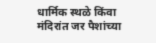धार्मिक स्थळे किंवा मंदिरांत जर पैशांच्या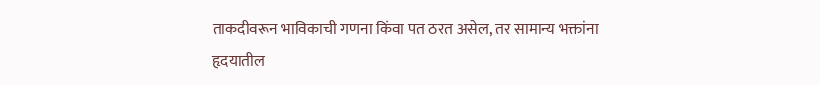ताकदीवरून भाविकाची गणना किंवा पत ठरत असेल, तर सामान्य भक्तांना हृदयातील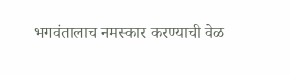भगवंतालाच नमस्कार करण्याची वेळ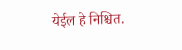येईल हे निश्चित.